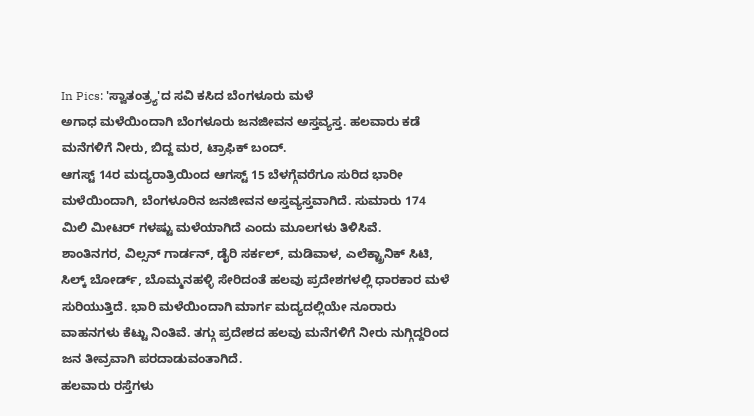In Pics: 'ಸ್ವಾತಂತ್ರ್ಯ'ದ ಸವಿ ಕಸಿದ ಬೆಂಗಳೂರು ಮಳೆ
ಅಗಾಧ ಮಳೆಯಿಂದಾಗಿ ಬೆಂಗಳೂರು ಜನಜೀವನ ಅಸ್ತವ್ಯಸ್ತ. ಹಲವಾರು ಕಡೆ ಮನೆಗಳಿಗೆ ನೀರು, ಬಿದ್ದ ಮರ, ಟ್ರಾಫಿಕ್ ಬಂದ್.
ಆಗಸ್ಟ್ 14ರ ಮದ್ಯರಾತ್ರಿಯಿಂದ ಆಗಸ್ಟ್ 15 ಬೆಳಗ್ಗೆವರೆಗೂ ಸುರಿದ ಭಾರೀ ಮಳೆಯಿಂದಾಗಿ, ಬೆಂಗಳೂರಿನ ಜನಜೀವನ ಅಸ್ತವ್ಯಸ್ತವಾಗಿದೆ. ಸುಮಾರು 174 ಮಿಲಿ ಮೀಟರ್ ಗಳಷ್ಟು ಮಳೆಯಾಗಿದೆ ಎಂದು ಮೂಲಗಳು ತಿಳಿಸಿವೆ.
ಶಾಂತಿನಗರ, ವಿಲ್ಸನ್ ಗಾರ್ಡನ್, ಡೈರಿ ಸರ್ಕಲ್, ಮಡಿವಾಳ, ಎಲೆಕ್ಟ್ರಾನಿಕ್ ಸಿಟಿ, ಸಿಲ್ಕ್ ಬೋರ್ಡ್, ಬೊಮ್ಮನಹಳ್ಳಿ ಸೇರಿದಂತೆ ಹಲವು ಪ್ರದೇಶಗಳಲ್ಲಿ ಧಾರಕಾರ ಮಳೆ ಸುರಿಯುತ್ತಿದೆ. ಭಾರಿ ಮಳೆಯಿಂದಾಗಿ ಮಾರ್ಗ ಮದ್ಯದಲ್ಲಿಯೇ ನೂರಾರು ವಾಹನಗಳು ಕೆಟ್ಟು ನಿಂತಿವೆ. ತಗ್ಗು ಪ್ರದೇಶದ ಹಲವು ಮನೆಗಳಿಗೆ ನೀರು ನುಗ್ಗಿದ್ದರಿಂದ ಜನ ತೀವ್ರವಾಗಿ ಪರದಾಡುವಂತಾಗಿದೆ.
ಹಲವಾರು ರಸ್ತೆಗಳು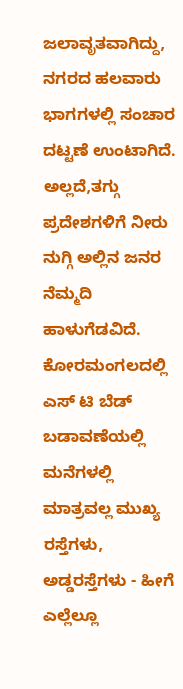ಜಲಾವೃತವಾಗಿದ್ದು, ನಗರದ ಹಲವಾರು ಭಾಗಗಳಲ್ಲಿ ಸಂಚಾರ ದಟ್ಟಣೆ ಉಂಟಾಗಿದೆ. ಅಲ್ಲದೆ,ತಗ್ಗು ಪ್ರದೇಶಗಳಿಗೆ ನೀರು ನುಗ್ಗಿ ಅಲ್ಲಿನ ಜನರ ನೆಮ್ಮದಿ ಹಾಳುಗೆಡವಿದೆ.
ಕೋರಮಂಗಲದಲ್ಲಿ ಎಸ್ ಟಿ ಬೆಡ್ ಬಡಾವಣೆಯಲ್ಲಿ ಮನೆಗಳಲ್ಲಿ ಮಾತ್ರವಲ್ಲ ಮುಖ್ಯ ರಸ್ತೆಗಳು, ಅಡ್ಡರಸ್ತೆಗಳು - ಹೀಗೆ ಎಲ್ಲೆಲ್ಲೂ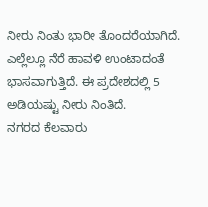ನೀರು ನಿಂತು ಭಾರೀ ತೊಂದರೆಯಾಗಿದೆ. ಎಲ್ಲೆಲ್ಲೂ ನೆರೆ ಹಾವಳಿ ಉಂಟಾದಂತೆ ಭಾಸವಾಗುತ್ತಿದೆ. ಈ ಪ್ರದೇಶದಲ್ಲಿ 5 ಅಡಿಯಷ್ಟು ನೀರು ನಿಂತಿದೆ.
ನಗರದ ಕೆಲವಾರು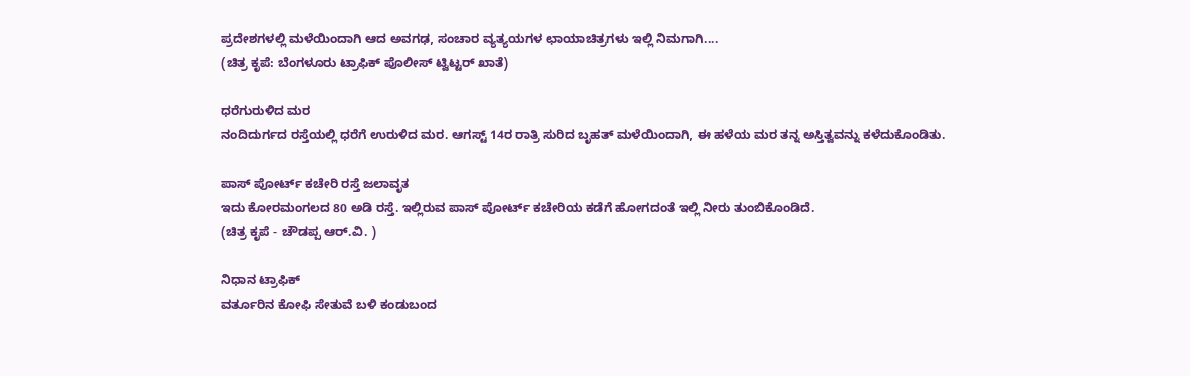ಪ್ರದೇಶಗಳಲ್ಲಿ ಮಳೆಯಿಂದಾಗಿ ಆದ ಅವಗಢ, ಸಂಚಾರ ವ್ಯತ್ಯಯಗಳ ಛಾಯಾಚಿತ್ರಗಳು ಇಲ್ಲಿ ನಿಮಗಾಗಿ....
(ಚಿತ್ರ ಕೃಪೆ: ಬೆಂಗಳೂರು ಟ್ರಾಫಿಕ್ ಪೊಲೀಸ್ ಟ್ವಿಟ್ಟರ್ ಖಾತೆ)

ಧರೆಗುರುಳಿದ ಮರ
ನಂದಿದುರ್ಗದ ರಸ್ತೆಯಲ್ಲಿ ಧರೆಗೆ ಉರುಳಿದ ಮರ. ಆಗಸ್ಟ್ 14ರ ರಾತ್ರಿ ಸುರಿದ ಬೃಹತ್ ಮಳೆಯಿಂದಾಗಿ, ಈ ಹಳೆಯ ಮರ ತನ್ನ ಅಸ್ತಿತ್ವವನ್ನು ಕಳೆದುಕೊಂಡಿತು.

ಪಾಸ್ ಪೋರ್ಟ್ ಕಚೇರಿ ರಸ್ತೆ ಜಲಾವೃತ
ಇದು ಕೋರಮಂಗಲದ 80 ಅಡಿ ರಸ್ತೆ. ಇಲ್ಲಿರುವ ಪಾಸ್ ಪೋರ್ಟ್ ಕಚೇರಿಯ ಕಡೆಗೆ ಹೋಗದಂತೆ ಇಲ್ಲಿ ನೀರು ತುಂಬಿಕೊಂಡಿದೆ.
(ಚಿತ್ರ ಕೃಪೆ - ಚೌಡಪ್ಪ ಆರ್.ವಿ. )

ನಿಧಾನ ಟ್ರಾಫಿಕ್
ವರ್ತೂರಿನ ಕೋಫಿ ಸೇತುವೆ ಬಳಿ ಕಂಡುಬಂದ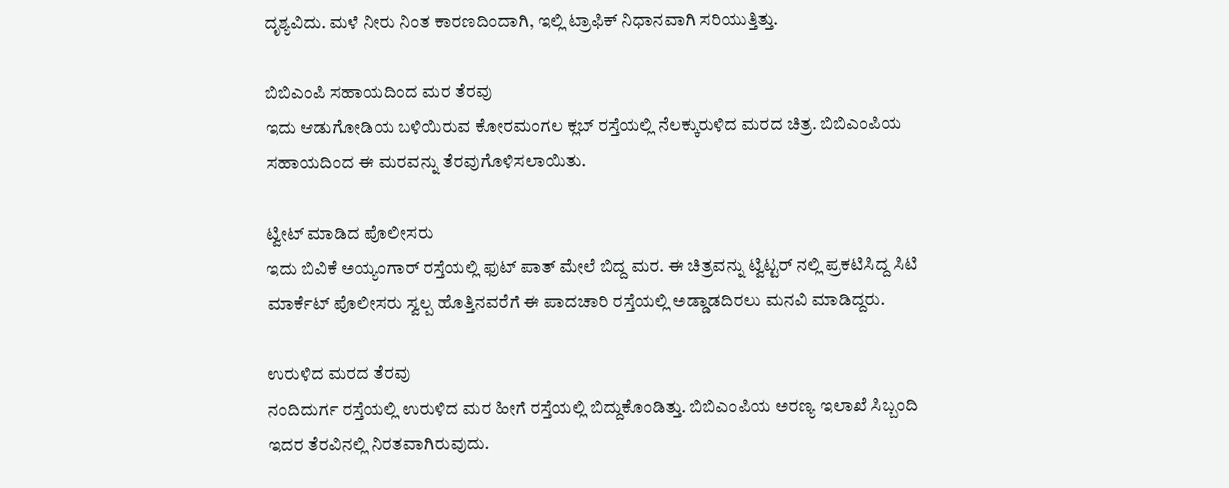ದೃಶ್ಯವಿದು. ಮಳೆ ನೀರು ನಿಂತ ಕಾರಣದಿಂದಾಗಿ, ಇಲ್ಲಿ ಟ್ರಾಫಿಕ್ ನಿಧಾನವಾಗಿ ಸರಿಯುತ್ತಿತ್ತು.

ಬಿಬಿಎಂಪಿ ಸಹಾಯದಿಂದ ಮರ ತೆರವು
ಇದು ಆಡುಗೋಡಿಯ ಬಳಿಯಿರುವ ಕೋರಮಂಗಲ ಕ್ಲಬ್ ರಸ್ತೆಯಲ್ಲಿ ನೆಲಕ್ಕುರುಳಿದ ಮರದ ಚಿತ್ರ. ಬಿಬಿಎಂಪಿಯ ಸಹಾಯದಿಂದ ಈ ಮರವನ್ನು ತೆರವುಗೊಳಿಸಲಾಯಿತು.

ಟ್ವೀಟ್ ಮಾಡಿದ ಪೊಲೀಸರು
ಇದು ಬಿವಿಕೆ ಅಯ್ಯಂಗಾರ್ ರಸ್ತೆಯಲ್ಲಿ ಫುಟ್ ಪಾತ್ ಮೇಲೆ ಬಿದ್ದ ಮರ. ಈ ಚಿತ್ರವನ್ನು ಟ್ವಿಟ್ಟರ್ ನಲ್ಲಿ ಪ್ರಕಟಿಸಿದ್ದ ಸಿಟಿ ಮಾರ್ಕೆಟ್ ಪೊಲೀಸರು ಸ್ವಲ್ಪ ಹೊತ್ತಿನವರೆಗೆ ಈ ಪಾದಚಾರಿ ರಸ್ತೆಯಲ್ಲಿ ಅಡ್ಡಾಡದಿರಲು ಮನವಿ ಮಾಡಿದ್ದರು.

ಉರುಳಿದ ಮರದ ತೆರವು
ನಂದಿದುರ್ಗ ರಸ್ತೆಯಲ್ಲಿ ಉರುಳಿದ ಮರ ಹೀಗೆ ರಸ್ತೆಯಲ್ಲಿ ಬಿದ್ದುಕೊಂಡಿತ್ತು. ಬಿಬಿಎಂಪಿಯ ಅರಣ್ಯ ಇಲಾಖೆ ಸಿಬ್ಬಂದಿ ಇದರ ತೆರವಿನಲ್ಲಿ ನಿರತವಾಗಿರುವುದು.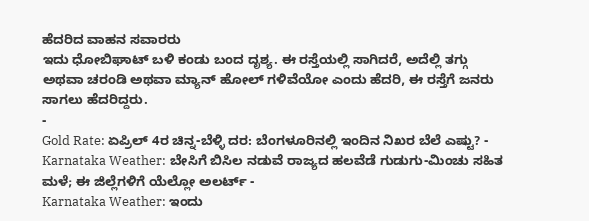ಹೆದರಿದ ವಾಹನ ಸವಾರರು
ಇದು ಧೋಬಿಘಾಟ್ ಬಳಿ ಕಂಡು ಬಂದ ದೃಶ್ಯ. ಈ ರಸ್ತೆಯಲ್ಲಿ ಸಾಗಿದರೆ, ಅದೆಲ್ಲಿ ತಗ್ಗು ಅಥವಾ ಚರಂಡಿ ಅಥವಾ ಮ್ಯಾನ್ ಹೋಲ್ ಗಳಿವೆಯೋ ಎಂದು ಹೆದರಿ, ಈ ರಸ್ತೆಗೆ ಜನರು ಸಾಗಲು ಹೆದರಿದ್ದರು.
-
Gold Rate: ಏಪ್ರಿಲ್ 4ರ ಚಿನ್ನ-ಬೆಳ್ಳಿ ದರ: ಬೆಂಗಳೂರಿನಲ್ಲಿ ಇಂದಿನ ನಿಖರ ಬೆಲೆ ಎಷ್ಟು? -
Karnataka Weather: ಬೇಸಿಗೆ ಬಿಸಿಲ ನಡುವೆ ರಾಜ್ಯದ ಹಲವೆಡೆ ಗುಡುಗು-ಮಿಂಚು ಸಹಿತ ಮಳೆ; ಈ ಜಿಲ್ಲೆಗಳಿಗೆ ಯೆಲ್ಲೋ ಅಲರ್ಟ್ -
Karnataka Weather: ಇಂದು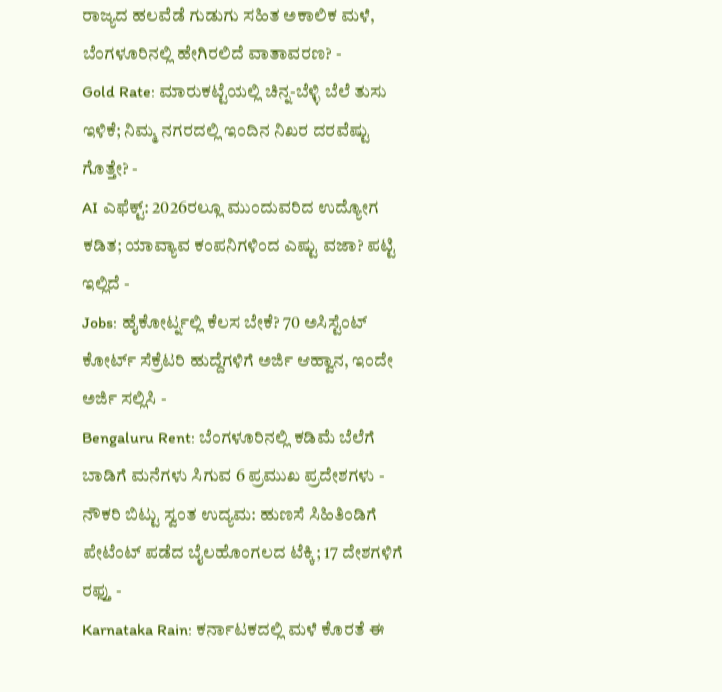ರಾಜ್ಯದ ಹಲವೆಡೆ ಗುಡುಗು ಸಹಿತ ಅಕಾಲಿಕ ಮಳೆ, ಬೆಂಗಳೂರಿನಲ್ಲಿ ಹೇಗಿರಲಿದೆ ವಾತಾವರಣ? -
Gold Rate: ಮಾರುಕಟ್ಟೆಯಲ್ಲಿ ಚಿನ್ನ-ಬೆಳ್ಳಿ ಬೆಲೆ ತುಸು ಇಳಿಕೆ; ನಿಮ್ಮ ನಗರದಲ್ಲಿ ಇಂದಿನ ನಿಖರ ದರವೆಷ್ಟು ಗೊತ್ತೇ? -
AI ಎಫೆಕ್ಟ್: 2026ರಲ್ಲೂ ಮುಂದುವರಿದ ಉದ್ಯೋಗ ಕಡಿತ; ಯಾವ್ಯಾವ ಕಂಪನಿಗಳಿಂದ ಎಷ್ಟು ವಜಾ? ಪಟ್ಟಿ ಇಲ್ಲಿದೆ -
Jobs: ಹೈಕೋರ್ಟ್ನಲ್ಲಿ ಕೆಲಸ ಬೇಕೆ? 70 ಅಸಿಸ್ಟೆಂಟ್ ಕೋರ್ಟ್ ಸೆಕ್ರೆಟರಿ ಹುದ್ದೆಗಳಿಗೆ ಅರ್ಜಿ ಆಹ್ವಾನ, ಇಂದೇ ಅರ್ಜಿ ಸಲ್ಲಿಸಿ -
Bengaluru Rent: ಬೆಂಗಳೂರಿನಲ್ಲಿ ಕಡಿಮೆ ಬೆಲೆಗೆ ಬಾಡಿಗೆ ಮನೆಗಳು ಸಿಗುವ 6 ಪ್ರಮುಖ ಪ್ರದೇಶಗಳು -
ನೌಕರಿ ಬಿಟ್ಟು ಸ್ವಂತ ಉದ್ಯಮ: ಹುಣಸೆ ಸಿಹಿತಿಂಡಿಗೆ ಪೇಟೆಂಟ್ ಪಡೆದ ಬೈಲಹೊಂಗಲದ ಟೆಕ್ಕಿ; 17 ದೇಶಗಳಿಗೆ ರಫ್ತು -
Karnataka Rain: ಕರ್ನಾಟಕದಲ್ಲಿ ಮಳೆ ಕೊರತೆ ಈ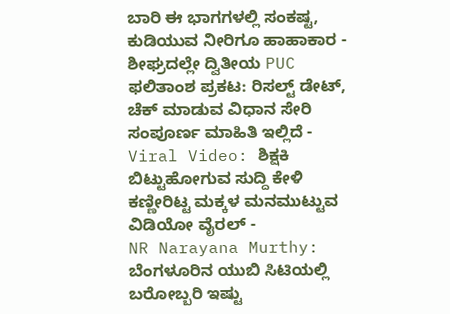ಬಾರಿ ಈ ಭಾಗಗಳಲ್ಲಿ ಸಂಕಷ್ಟ, ಕುಡಿಯುವ ನೀರಿಗೂ ಹಾಹಾಕಾರ -
ಶೀಘ್ರದಲ್ಲೇ ದ್ವಿತೀಯ PUC ಫಲಿತಾಂಶ ಪ್ರಕಟ: ರಿಸಲ್ಟ್ ಡೇಟ್, ಚೆಕ್ ಮಾಡುವ ವಿಧಾನ ಸೇರಿ ಸಂಪೂರ್ಣ ಮಾಹಿತಿ ಇಲ್ಲಿದೆ -
Viral Video: ಶಿಕ್ಷಕಿ ಬಿಟ್ಟುಹೋಗುವ ಸುದ್ದಿ ಕೇಳಿ ಕಣ್ಣೀರಿಟ್ಟ ಮಕ್ಕಳ ಮನಮುಟ್ಟುವ ವಿಡಿಯೋ ವೈರಲ್ -
NR Narayana Murthy: ಬೆಂಗಳೂರಿನ ಯುಬಿ ಸಿಟಿಯಲ್ಲಿ ಬರೋಬ್ಬರಿ ಇಷ್ಟು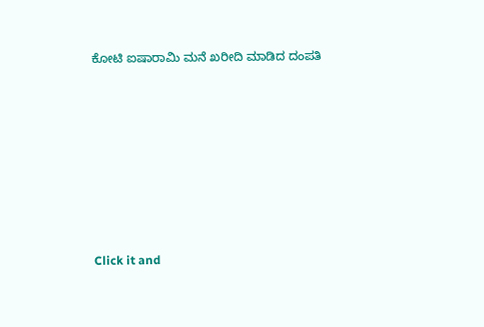ಕೋಟಿ ಐಷಾರಾಮಿ ಮನೆ ಖರೀದಿ ಮಾಡಿದ ದಂಪತಿ












Click it and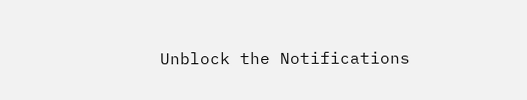Unblock the Notifications